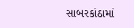સાબરકાંઠામાં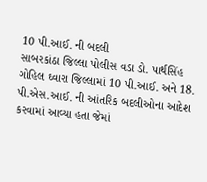10 પી.આઈ. ની બદલી
સાબરકાંઠા જિલ્લા પોલીસ વડા ડો. પાર્થસિંહ ગોહિલ ઘ્વારા જિલ્લામાં 10 પી.આઈ. અને 18. પી.એસ.આઈ. ની આંતરિક બદલીઓના આદેશ કરવામાં આવ્યા હતા જેમાં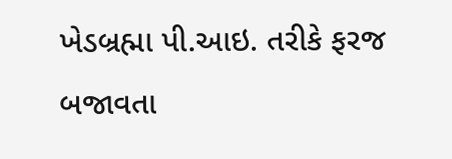ખેડબ્રહ્મા પી.આઇ. તરીકે ફરજ બજાવતા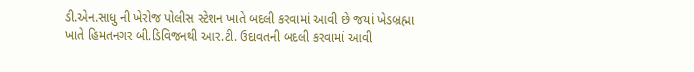ડી.એન.સાધુ ની ખેરોજ પોલીસ સ્ટેશન ખાતે બદલી કરવામાં આવી છે જયાં ખેડબ્રહ્મા ખાતે હિમતનગર બી.ડિવિજનથી આર.ટી. ઉદાવતની બદલી કરવામાં આવી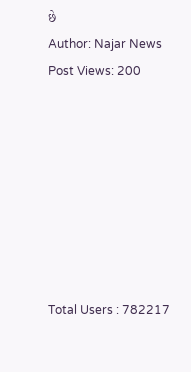છે
Author: Najar News
Post Views: 200








Total Users : 782217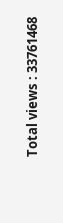Total views : 33761468